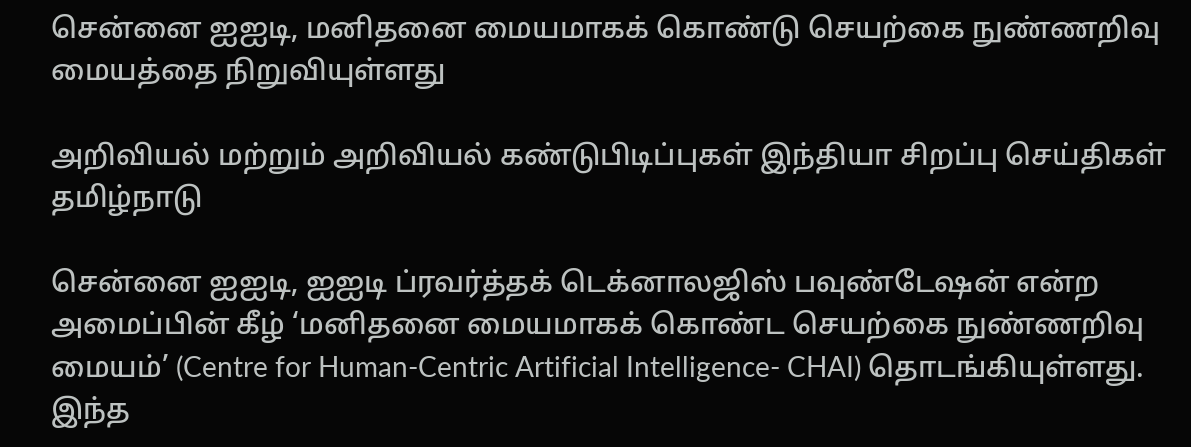சென்னை ஐஐடி, மனிதனை மையமாகக் கொண்டு செயற்கை நுண்ணறிவு மையத்தை நிறுவியுள்ளது

அறிவியல் மற்றும் அறிவியல் கண்டுபிடிப்புகள் இந்தியா சிறப்பு செய்திகள் தமிழ்நாடு

சென்னை ஐஐடி, ஐஐடி ப்ரவர்த்தக் டெக்னாலஜிஸ் பவுண்டேஷன் என்ற அமைப்பின் கீழ் ‘மனிதனை மையமாகக் கொண்ட செயற்கை நுண்ணறிவு மையம்’ (Centre for Human-Centric Artificial Intelligence- CHAI) தொடங்கியுள்ளது. இந்த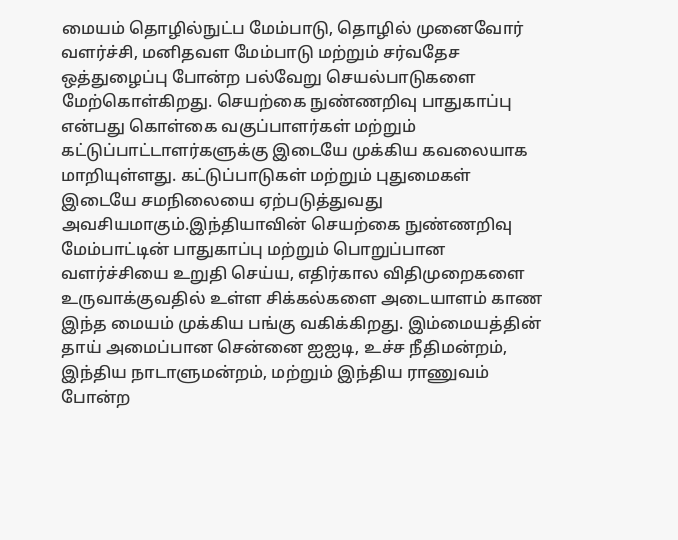மையம் தொழில்நுட்ப மேம்பாடு, தொழில் முனைவோர் வளர்ச்சி, மனிதவள மேம்பாடு மற்றும் சர்வதேச ஒத்துழைப்பு போன்ற பல்வேறு செயல்பாடுகளை மேற்கொள்கிறது. செயற்கை நுண்ணறிவு பாதுகாப்பு என்பது கொள்கை வகுப்பாளர்கள் மற்றும் கட்டுப்பாட்டாளர்களுக்கு இடையே முக்கிய கவலையாக மாறியுள்ளது. கட்டுப்பாடுகள் மற்றும் புதுமைகள் இடையே சமநிலையை ஏற்படுத்துவது அவசியமாகும்.இந்தியாவின் செயற்கை நுண்ணறிவு மேம்பாட்டின் பாதுகாப்பு மற்றும் பொறுப்பான வளர்ச்சியை உறுதி செய்ய, எதிர்கால விதிமுறைகளை உருவாக்குவதில் உள்ள சிக்கல்களை அடையாளம் காண இந்த மையம் முக்கிய பங்கு வகிக்கிறது. இம்மையத்தின் தாய் அமைப்பான சென்னை ஐஐடி, உச்ச நீதிமன்றம், இந்திய நாடாளுமன்றம், மற்றும் இந்திய ராணுவம் போன்ற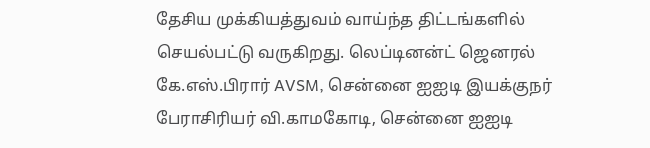தேசிய முக்கியத்துவம் வாய்ந்த திட்டங்களில் செயல்பட்டு வருகிறது. லெப்டினன்ட் ஜெனரல் கே.எஸ்.பிரார் AVSM, சென்னை ஐஐடி இயக்குநர் பேராசிரியர் வி.காமகோடி, சென்னை ஐஐடி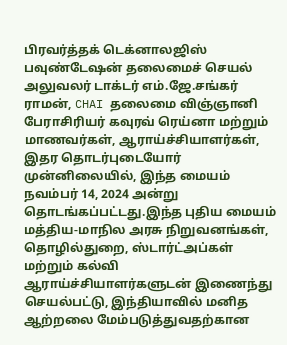பிரவர்த்தக் டெக்னாலஜிஸ் பவுண்டேஷன் தலைமைச் செயல் அலுவலர் டாக்டர் எம்.ஜே.சங்கர் ராமன், CHAI தலைமை விஞ்ஞானி பேராசிரியர் கவுரவ் ரெய்னா மற்றும் மாணவர்கள், ஆராய்ச்சியாளர்கள், இதர தொடர்புடையோர் முன்னிலையில், இந்த மையம் நவம்பர் 14, 2024 அன்று தொடங்கப்பட்டது.இந்த புதிய மையம் மத்திய-மாநில அரசு நிறுவனங்கள், தொழில்துறை, ஸ்டார்ட்அப்கள் மற்றும் கல்வி ஆராய்ச்சியாளர்களுடன் இணைந்து செயல்பட்டு, இந்தியாவில் மனித ஆற்றலை மேம்படுத்துவதற்கான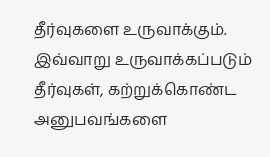தீர்வுகளை உருவாக்கும். இவ்வாறு உருவாக்கப்படும் தீர்வுகள், கற்றுக்கொண்ட அனுபவங்களை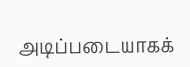அடிப்படையாகக்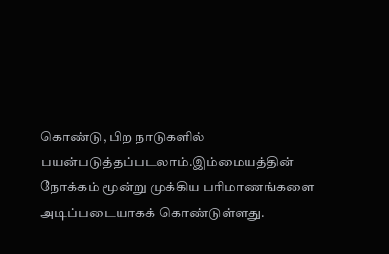கொண்டு, பிற நாடுகளில் பயன்படுத்தப்படலாம்.இம்மையத்தின் நோக்கம் மூன்று முக்கிய பரிமாணங்களை அடிப்படையாகக் கொண்டுள்ளது.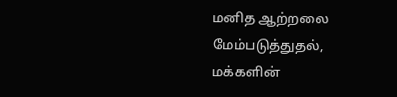மனித ஆற்றலை மேம்படுத்துதல், மக்களின்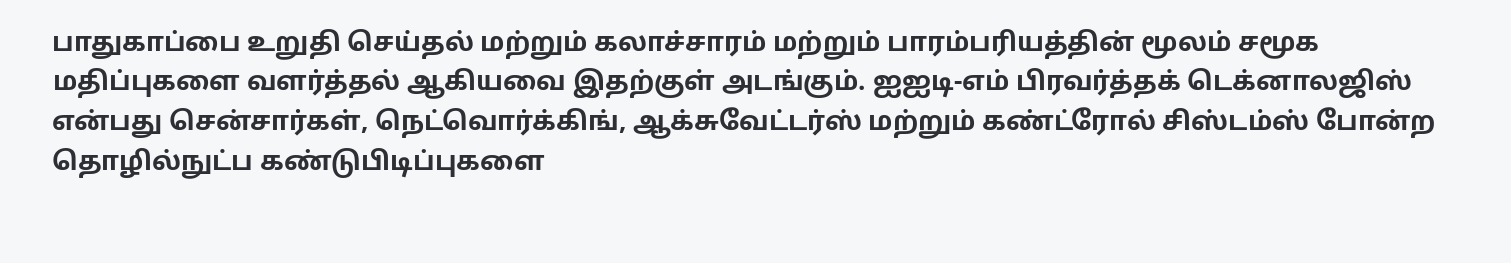பாதுகாப்பை உறுதி செய்தல் மற்றும் கலாச்சாரம் மற்றும் பாரம்பரியத்தின் மூலம் சமூக மதிப்புகளை வளர்த்தல் ஆகியவை இதற்குள் அடங்கும். ஐஐடி-எம் பிரவர்த்தக் டெக்னாலஜிஸ் என்பது சென்சார்கள், நெட்வொர்க்கிங், ஆக்சுவேட்டர்ஸ் மற்றும் கண்ட்ரோல் சிஸ்டம்ஸ் போன்ற தொழில்நுட்ப கண்டுபிடிப்புகளை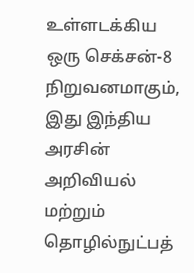உள்ளடக்கிய ஒரு செக்சன்-8 நிறுவனமாகும், இது இந்திய அரசின் அறிவியல் மற்றும் தொழில்நுட்பத்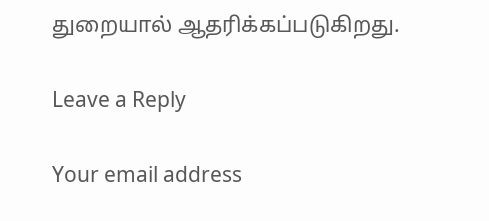துறையால் ஆதரிக்கப்படுகிறது.

Leave a Reply

Your email address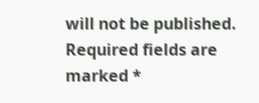will not be published. Required fields are marked *